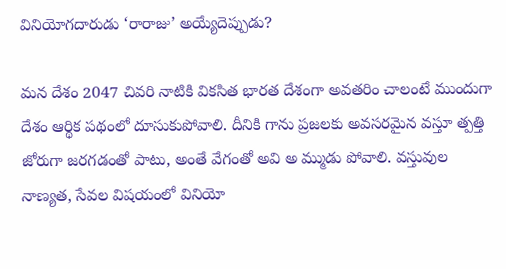వినియోగదారుడు ‘రారాజు’ అయ్యేదెప్పుడు?

మన దేశం 2047 చివరి నాటికి వికసిత భారత దేశంగా అవతరిం చాలంటే ముందుగా దేశం ఆర్థిక పథంలో దూసుకుపోవాలి. దీనికి గాను ప్రజలకు అవసరమైన వస్తూ త్పత్తి జోరుగా జరగడంతో పాటు, అంతే వేగంతో అవి అ మ్ముడు పోవాలి. వస్తువుల నాణ్యత, సేవల విషయంలో వినియో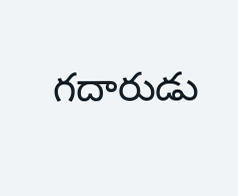గదారుడు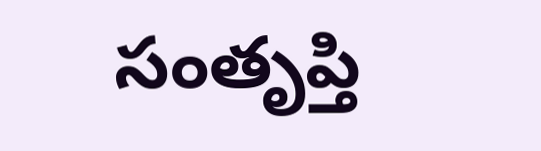సంతృప్తి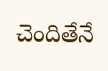చెందితేనే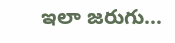ఇలా జరుగు…